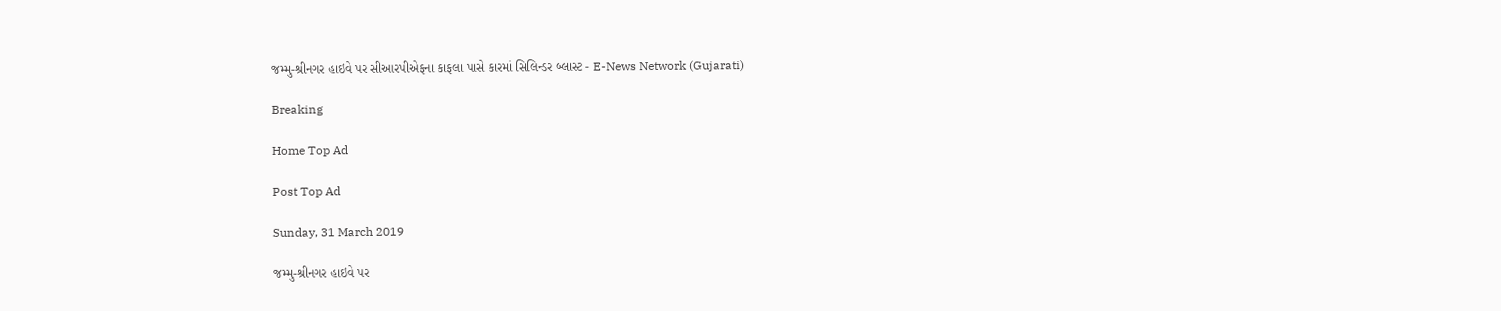જમ્મુ-શ્રીનગર હાઇવે પર સીઆરપીએફના કાફલા પાસે કારમાં સિલિન્ડર બ્લાસ્ટ - E-News Network (Gujarati)

Breaking

Home Top Ad

Post Top Ad

Sunday, 31 March 2019

જમ્મુ-શ્રીનગર હાઇવે પર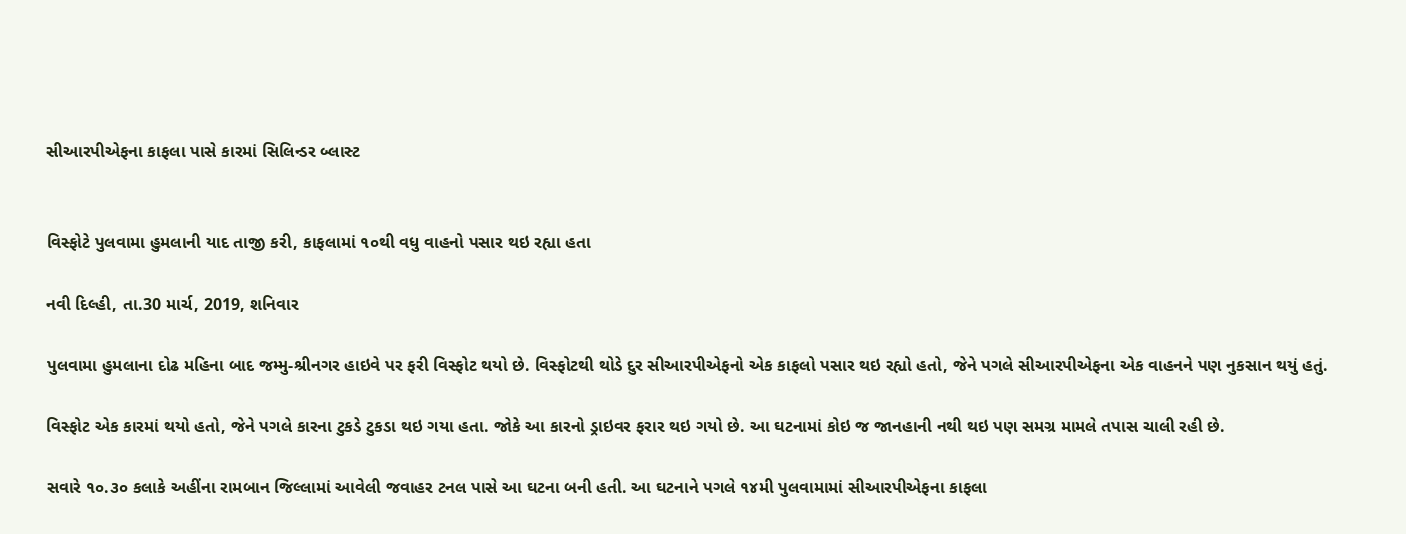સીઆરપીએફના કાફલા પાસે કારમાં સિલિન્ડર બ્લાસ્ટ


વિસ્ફોટે પુલવામા હુમલાની યાદ તાજી કરી, કાફલામાં ૧૦થી વધુ વાહનો પસાર થઇ રહ્યા હતા

નવી દિલ્હી, તા.30 માર્ચ, 2019, શનિવાર

પુલવામા હુમલાના દોઢ મહિના બાદ જમ્મુ-શ્રીનગર હાઇવે પર ફરી વિસ્ફોટ થયો છે. વિસ્ફોટથી થોડે દુર સીઆરપીએફનો એક કાફલો પસાર થઇ રહ્યો હતો, જેને પગલે સીઆરપીએફના એક વાહનને પણ નુકસાન થયું હતું.

વિસ્ફોટ એક કારમાં થયો હતો, જેને પગલે કારના ટુકડે ટુકડા થઇ ગયા હતા. જોકે આ કારનો ડ્રાઇવર ફરાર થઇ ગયો છે. આ ઘટનામાં કોઇ જ જાનહાની નથી થઇ પણ સમગ્ર મામલે તપાસ ચાલી રહી છે.

સવારે ૧૦.૩૦ કલાકે અહીંના રામબાન જિલ્લામાં આવેલી જવાહર ટનલ પાસે આ ઘટના બની હતી. આ ઘટનાને પગલે ૧૪મી પુલવામામાં સીઆરપીએફના કાફલા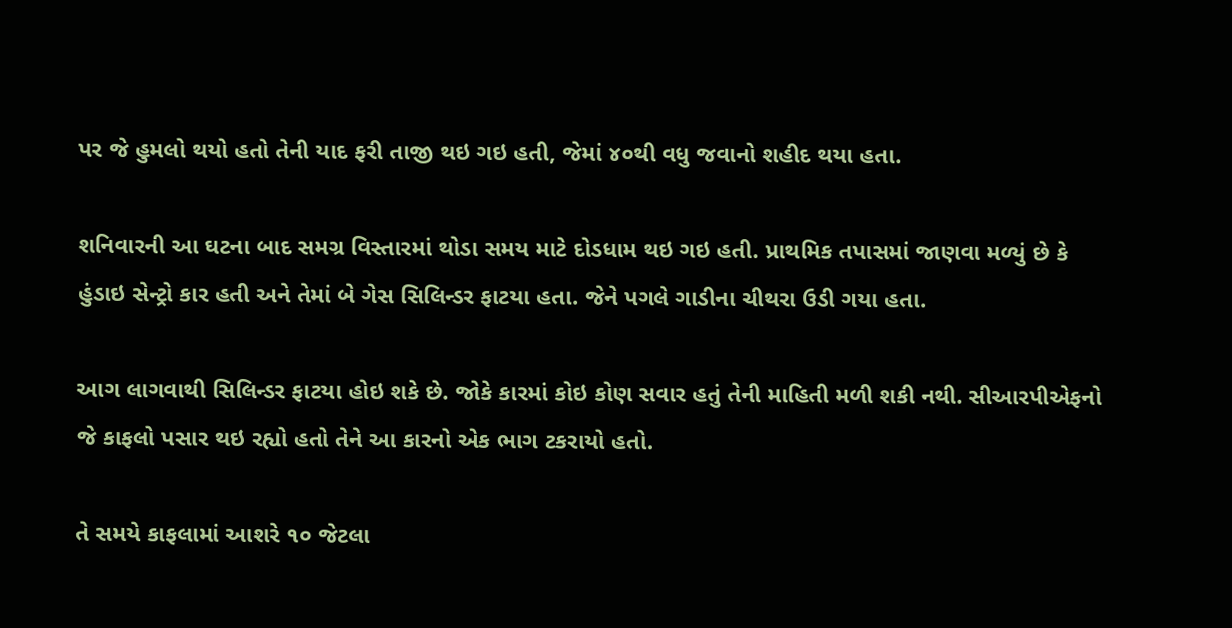પર જે હુમલો થયો હતો તેની યાદ ફરી તાજી થઇ ગઇ હતી, જેમાં ૪૦થી વધુ જવાનો શહીદ થયા હતા.

શનિવારની આ ઘટના બાદ સમગ્ર વિસ્તારમાં થોડા સમય માટે દોડધામ થઇ ગઇ હતી. પ્રાથમિક તપાસમાં જાણવા મળ્યું છે કે હુંડાઇ સેન્ટ્રો કાર હતી અને તેમાં બે ગેસ સિલિન્ડર ફાટયા હતા. જેને પગલે ગાડીના ચીથરા ઉડી ગયા હતા.

આગ લાગવાથી સિલિન્ડર ફાટયા હોઇ શકે છે. જોકે કારમાં કોઇ કોણ સવાર હતું તેની માહિતી મળી શકી નથી. સીઆરપીએફનો જે કાફલો પસાર થઇ રહ્યો હતો તેને આ કારનો એક ભાગ ટકરાયો હતો.

તે સમયે કાફલામાં આશરે ૧૦ જેટલા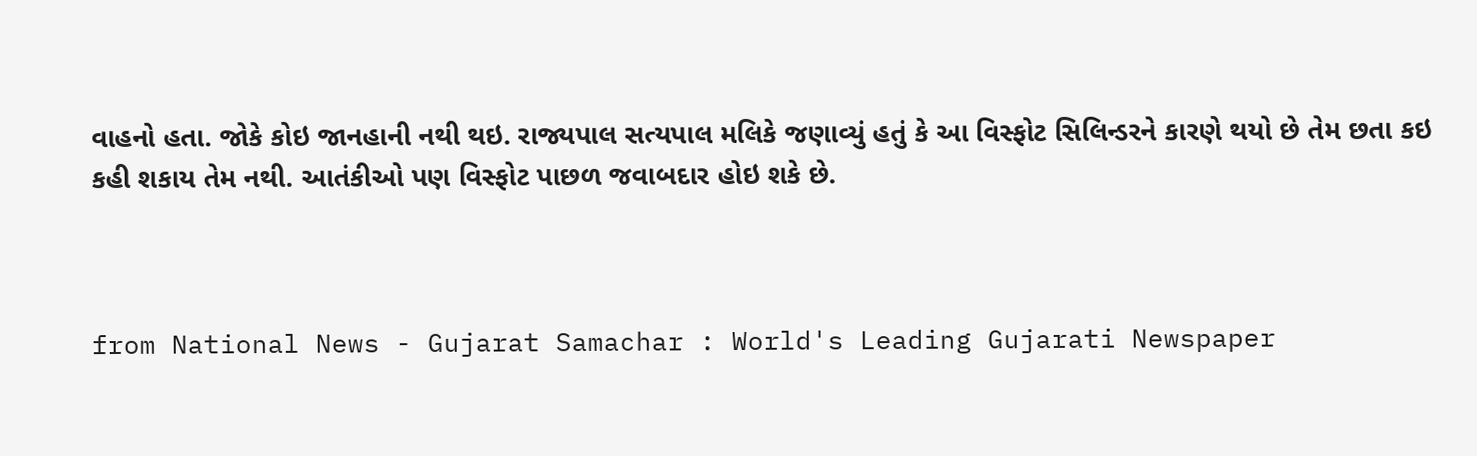વાહનો હતા. જોકે કોઇ જાનહાની નથી થઇ. રાજ્યપાલ સત્યપાલ મલિકે જણાવ્યું હતું કે આ વિસ્ફોટ સિલિન્ડરને કારણે થયો છે તેમ છતા કઇ કહી શકાય તેમ નથી. આતંકીઓ પણ વિસ્ફોટ પાછળ જવાબદાર હોઇ શકે છે.



from National News - Gujarat Samachar : World's Leading Gujarati Newspaper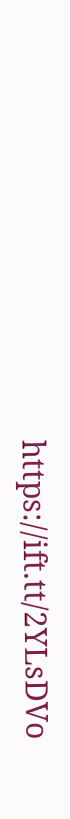https://ift.tt/2YLsDVo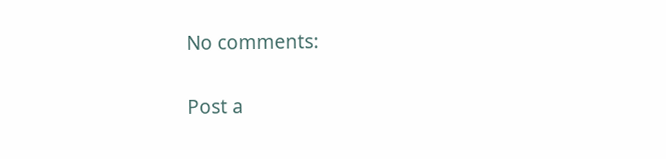No comments:

Post a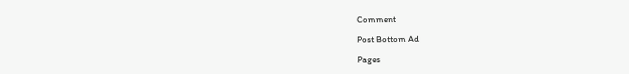Comment

Post Bottom Ad

Pages